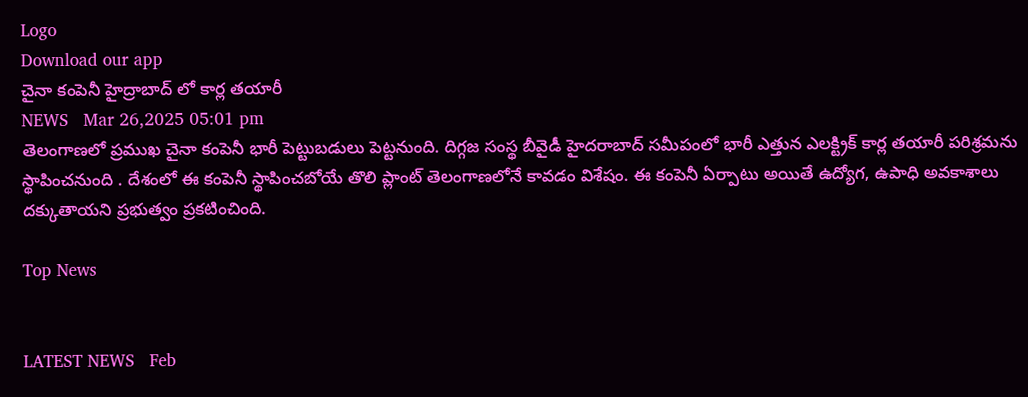Logo
Download our app
చైనా కంపెనీ హైద్రాబాద్ లో కార్ల త‌యారీ
NEWS   Mar 26,2025 05:01 pm
తెలంగాణలో ప్రముఖ చైనా కంపెనీ భారీ పెట్టుబడులు పెట్ట‌నుంది. దిగ్గజ సంస్థ బీవైడీ హైదరాబాద్ సమీపంలో భారీ ఎత్తున ఎలక్ట్రిక్ కార్ల తయారీ పరిశ్రమను స్థాపించనుంది . దేశంలో ఈ కంపెనీ స్థాపించబోయే తొలి ప్లాంట్ తెలంగాణలోనే కావడం విశేషం. ఈ కంపెనీ ఏర్పాటు అయితే ఉద్యోగ‌, ఉపాధి అవ‌కాశాలు ద‌క్కుతాయ‌ని ప్ర‌భుత్వం ప్ర‌క‌టించింది.

Top News


LATEST NEWS   Feb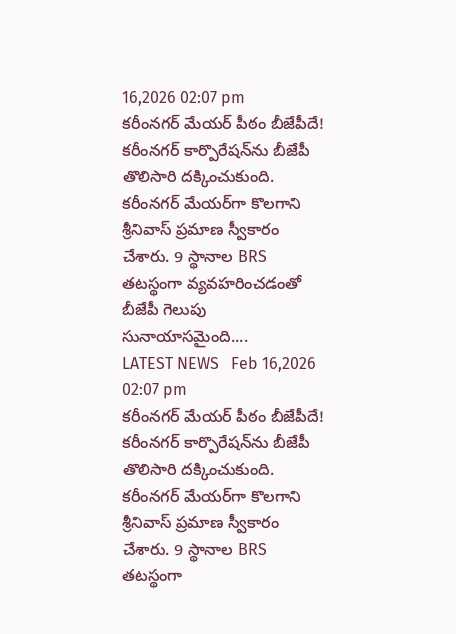16,2026 02:07 pm
కరీంనగర్‌ మేయర్‌ పీఠం బీజేపీదే!
కరీంనగర్ కార్పొరేషన్‌ను బీజేపీ తొలిసారి దక్కించుకుంది. కరీంనగర్ మేయర్‌గా కొలగాని శ్రీనివాస్ ప్రమాణ స్వీకారం చేశారు. 9 స్థానాల BRS తటస్థంగా వ్యవహరించడంతో బీజేపీ గెలుపు సునాయాసమైంది....
LATEST NEWS   Feb 16,2026 02:07 pm
కరీంనగర్‌ మేయర్‌ పీఠం బీజేపీదే!
కరీంనగర్ కార్పొరేషన్‌ను బీజేపీ తొలిసారి దక్కించుకుంది. కరీంనగర్ మేయర్‌గా కొలగాని శ్రీనివాస్ ప్రమాణ స్వీకారం చేశారు. 9 స్థానాల BRS తటస్థంగా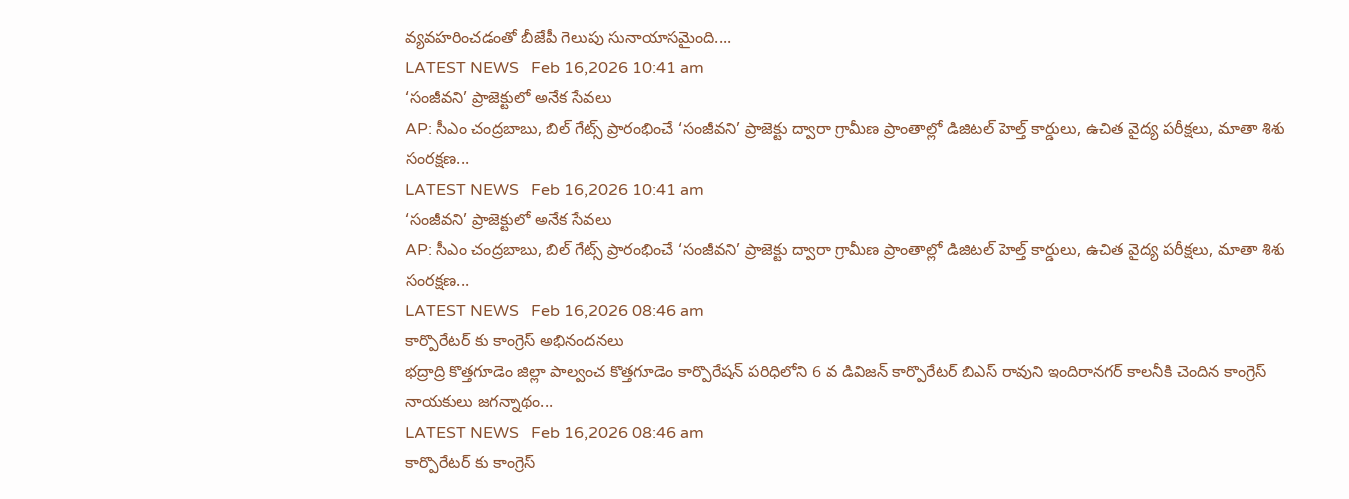వ్యవహరించడంతో బీజేపీ గెలుపు సునాయాసమైంది....
LATEST NEWS   Feb 16,2026 10:41 am
‘సంజీవని’ ప్రాజెక్టులో అనేక సేవలు
AP: సీఎం చంద్రబాబు, బిల్‌ గేట్స్ ప్రారంభించే ‘సంజీవని’ ప్రాజెక్టు ద్వారా గ్రామీణ ప్రాంతాల్లో డిజిటల్ హెల్త్ కార్డులు, ఉచిత వైద్య పరీక్షలు, మాతా శిశు సంరక్షణ...
LATEST NEWS   Feb 16,2026 10:41 am
‘సంజీవని’ ప్రాజెక్టులో అనేక సేవలు
AP: సీఎం చంద్రబాబు, బిల్‌ గేట్స్ ప్రారంభించే ‘సంజీవని’ ప్రాజెక్టు ద్వారా గ్రామీణ ప్రాంతాల్లో డిజిటల్ హెల్త్ కార్డులు, ఉచిత వైద్య పరీక్షలు, మాతా శిశు సంరక్షణ...
LATEST NEWS   Feb 16,2026 08:46 am
కార్పొరేటర్ కు కాంగ్రెస్ అభినందనలు
భద్రాద్రి కొత్తగూడెం జిల్లా పాల్వంచ కొత్తగూడెం కార్పొరేషన్ పరిధిలోని 6 వ డివిజన్ కార్పొరేటర్ బిఎస్ రావుని ఇందిరానగర్ కాలనీకి చెందిన కాంగ్రెస్ నాయకులు జగన్నాథం...
LATEST NEWS   Feb 16,2026 08:46 am
కార్పొరేటర్ కు కాంగ్రెస్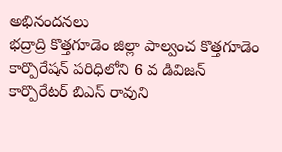అభినందనలు
భద్రాద్రి కొత్తగూడెం జిల్లా పాల్వంచ కొత్తగూడెం కార్పొరేషన్ పరిధిలోని 6 వ డివిజన్ కార్పొరేటర్ బిఎస్ రావుని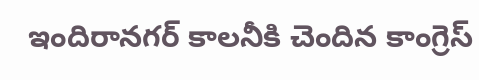ఇందిరానగర్ కాలనీకి చెందిన కాంగ్రెస్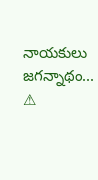నాయకులు జగన్నాథం...
⚠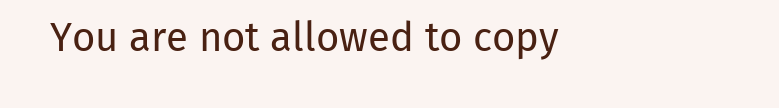You are not allowed to copy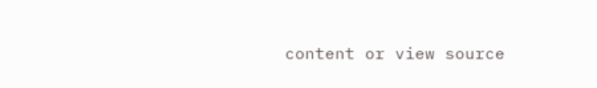content or view source